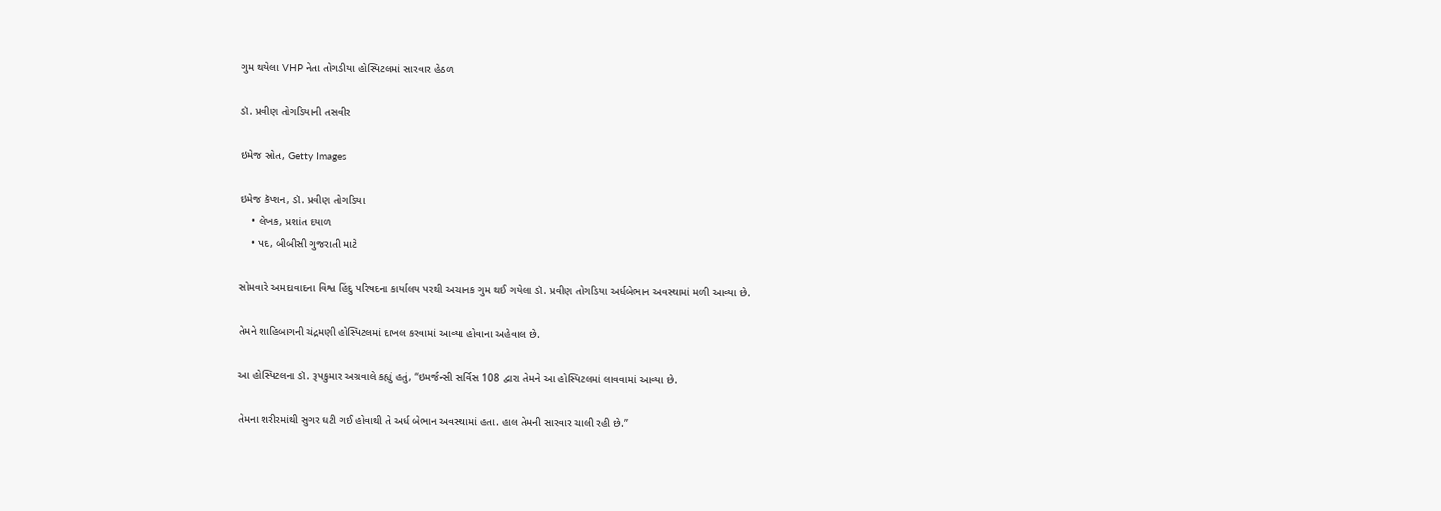ગુમ થયેલા VHP નેતા તોગડીયા હોસ્પિટલમાં સારવાર હેઠળ

ડૉ. પ્રવીણ તોગડિયાની તસવીર

ઇમેજ સ્રોત, Getty Images

ઇમેજ કૅપ્શન, ડૉ. પ્રવીણ તોગડિયા
    • લેખક, પ્રશાંત દયાળ
    • પદ, બીબીસી ગુજરાતી માટે

સોમવારે અમદાવાદના વિશ્વ હિંદુ પરિષદના કાર્યાલય પરથી અચાનક ગુમ થઈ ગયેલા ડૉ. પ્રવીણ તોગડિયા અર્ધબેભાન અવસ્થામાં મળી આવ્યા છે.

તેમને શાહિબાગની ચંદ્રમણી હોસ્પિટલમાં દાખલ કરવામાં આવ્યા હોવાના અહેવાલ છે.

આ હોસ્પિટલના ડૉ. રૂપકુમાર અગ્રવાલે કહ્યું હતું, “ઇમર્જન્સી સર્વિસ 108 દ્વારા તેમને આ હોસ્પિટલમાં લાવવામાં આવ્યા છે.

તેમના શરીરમાંથી સુગર ઘટી ગઈ હોવાથી તે અર્ધ બેભાન અવસ્થામાં હતા. હાલ તેમની સારવાર ચાલી રહી છે.”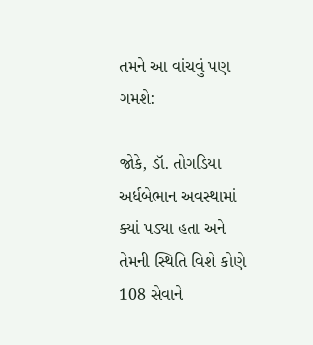તમને આ વાંચવું પણ ગમશે:

જોકે, ડૉ. તોગડિયા અર્ધબેભાન અવસ્થામાં ક્યાં પડ્યા હતા અને તેમની સ્થિતિ વિશે કોણે 108 સેવાને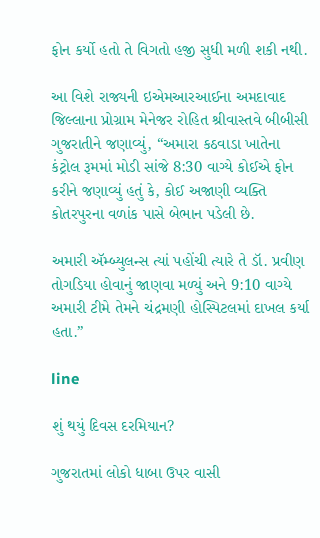ફોન કર્યો હતો તે વિગતો હજી સુધી મળી શકી નથી.

આ વિશે રાજ્યની ઇએમઆરઆઈના અમદાવાદ જિલ્લાના પ્રોગ્રામ મેનેજર રોહિત શ્રીવાસ્તવે બીબીસી ગુજરાતીને જણાવ્યું, “અમારા કઠવાડા ખાતેના કંટ્રોલ રૂમમાં મોડી સાંજે 8:30 વાગ્યે કોઈએ ફોન કરીને જણાવ્યું હતું કે, કોઈ અજાણી વ્યક્તિ કોતરપુરના વળાંક પાસે બેભાન પડેલી છે.

અમારી ઍમ્બ્યુલન્સ ત્યાં પહોંચી ત્યારે તે ડૉ. પ્રવીણ તોગડિયા હોવાનું જાણવા મળ્યું અને 9:10 વાગ્યે અમારી ટીમે તેમને ચંદ્રમણી હોસ્પિટલમાં દાખલ કર્યા હતા.”

line

શું થયું દિવસ દરમિયાન?

ગુજરાતમાં લોકો ધાબા ઉપર વાસી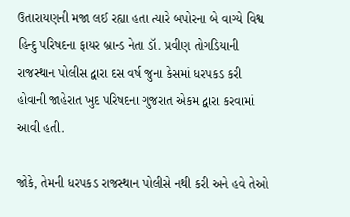ઉતારાયણની મજા લઈ રહ્યા હતા ત્યારે બપોરના બે વાગ્યે વિશ્વ હિન્દુ પરિષદના ફાયર બ્રાન્ડ નેતા ડૉ. પ્રવીણ તોગડિયાની રાજસ્થાન પોલીસ દ્વારા દસ વર્ષ જુના કેસમાં ધરપકડ કરી હોવાની જાહેરાત ખુદ પરિષદના ગુજરાત એકમ દ્વારા કરવામાં આવી હતી.

જોકે, તેમની ધરપકડ રાજસ્થાન પોલીસે નથી કરી અને હવે તેઓ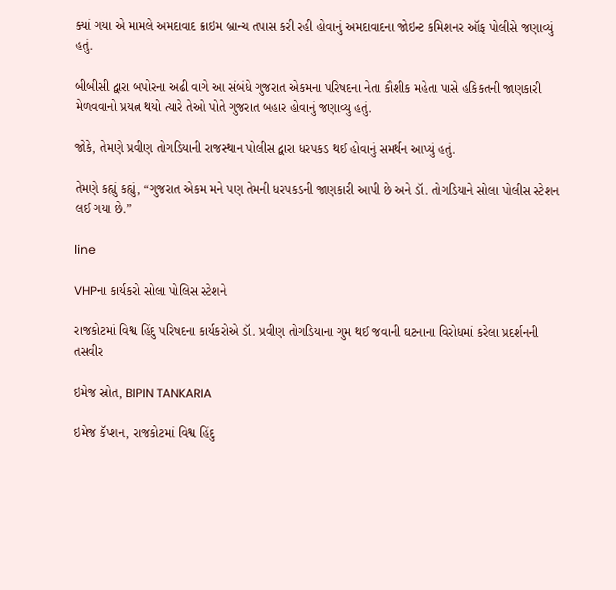ક્યાં ગયા એ મામલે અમદાવાદ ક્રાઇમ બ્રાન્ચ તપાસ કરી રહી હોવાનું અમદાવાદના જોઇન્ટ કમિશનર ઑફ પોલીસે જણાવ્યું હતું.

બીબીસી દ્વારા બપોરના અઢી વાગે આ સંબંધે ગુજરાત એકમના પરિષદના નેતા કૌશીક મહેતા પાસે હકિકતની જાણકારી મેળવવાનો પ્રયત્ન થયો ત્યારે તેઓ પોતે ગુજરાત બહાર હોવાનું જણાવ્યુ હતું.

જોકે, તેમણે પ્રવીણ તોગડિયાની રાજસ્થાન પોલીસ દ્વારા ધરપકડ થઈ હોવાનું સમર્થન આપ્યું હતું.

તેમણે કહ્યું કહ્યું, “ગુજરાત એકમ મને પણ તેમની ધરપકડની જાણકારી આપી છે અને ડૉ. તોગડિયાને સોલા પોલીસ સ્ટેશન લઈ ગયા છે.”

line

VHPના કાર્યકરો સોલા પોલિસ સ્ટેશને

રાજકોટમાં વિશ્વ હિંદુ પરિષદના કાર્યકરોએ ડૉ. પ્રવીણ તોગડિયાના ગુમ થઈ જવાની ઘટનાના વિરોધમાં કરેલા પ્રદર્શનની તસવીર

ઇમેજ સ્રોત, BIPIN TANKARIA

ઇમેજ કૅપ્શન, રાજકોટમાં વિશ્વ હિંદુ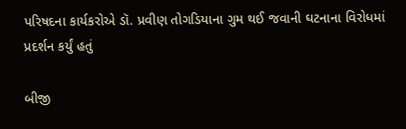પરિષદના કાર્યકરોએ ડૉ. પ્રવીણ તોગડિયાના ગુમ થઈ જવાની ઘટનાના વિરોધમાં પ્રદર્શન કર્યું હતું

બીજી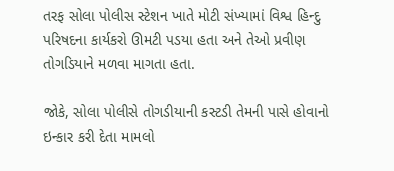તરફ સોલા પોલીસ સ્ટેશન ખાતે મોટી સંખ્યામાં વિશ્વ હિન્દુ પરિષદના કાર્યકરો ઊમટી પડયા હતા અને તેઓ પ્રવીણ તોગડિયાને મળવા માગતા હતા.

જોકે, સોલા પોલીસે તોગડીયાની કસ્ટડી તેમની પાસે હોવાનો ઇન્કાર કરી દેતા મામલો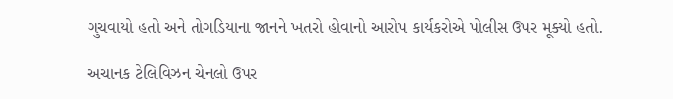ગુચવાયો હતો અને તોગડિયાના જાનને ખતરો હોવાનો આરોપ કાર્યકરોએ પોલીસ ઉપર મૂક્યો હતો.

અચાનક ટેલિવિઝન ચેનલો ઉપર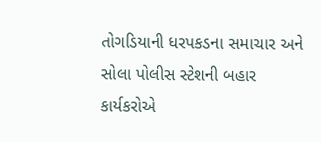તોગડિયાની ધરપકડના સમાચાર અને સોલા પોલીસ સ્ટેશની બહાર કાર્યકરોએ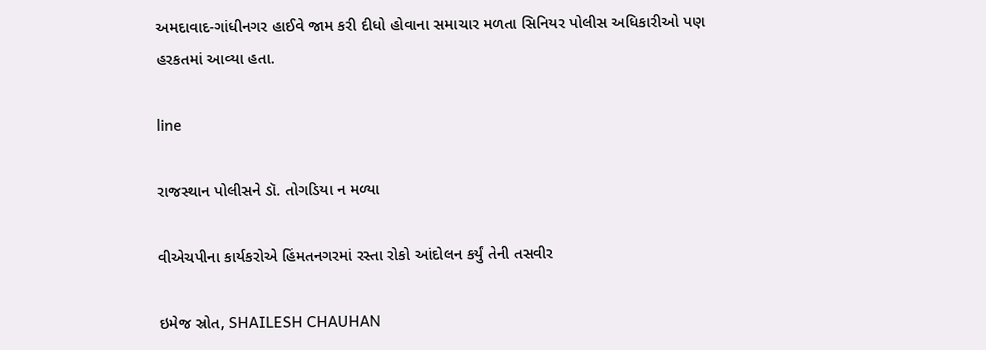અમદાવાદ-ગાંધીનગર હાઈવે જામ કરી દીધો હોવાના સમાચાર મળતા સિનિયર પોલીસ અધિકારીઓ પણ હરકતમાં આવ્યા હતા.

line

રાજસ્થાન પોલીસને ડૉ. તોગડિયા ન મળ્યા

વીએચપીના કાર્યકરોએ હિંમતનગરમાં રસ્તા રોકો આંદોલન કર્યું તેની તસવીર

ઇમેજ સ્રોત, SHAILESH CHAUHAN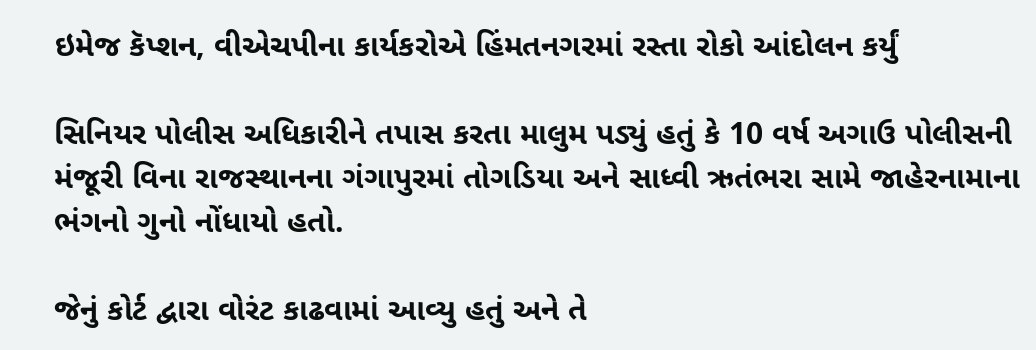ઇમેજ કૅપ્શન, વીએચપીના કાર્યકરોએ હિંમતનગરમાં રસ્તા રોકો આંદોલન કર્યું

સિનિયર પોલીસ અધિકારીને તપાસ કરતા માલુમ પડ્યું હતું કે 10 વર્ષ અગાઉ પોલીસની મંજૂરી વિના રાજસ્થાનના ગંગાપુરમાં તોગડિયા અને સાધ્વી ઋતંભરા સામે જાહેરનામાના ભંગનો ગુનો નોંધાયો હતો.

જેનું કોર્ટ દ્વારા વોરંટ કાઢવામાં આવ્યુ હતું અને તે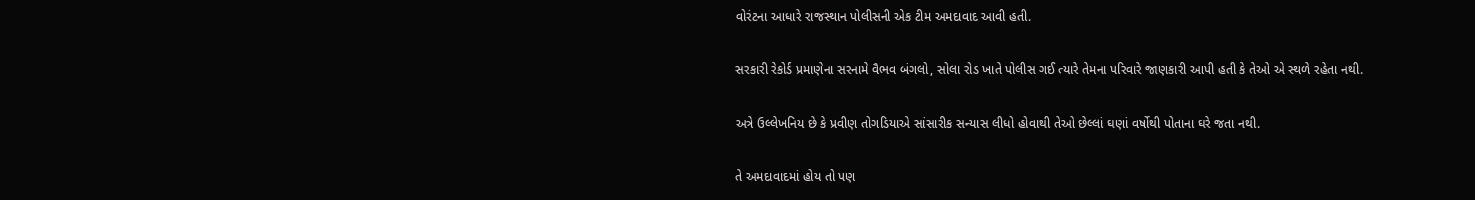વોરંટના આધારે રાજસ્થાન પોલીસની એક ટીમ અમદાવાદ આવી હતી.

સરકારી રેકોર્ડ પ્રમાણેના સરનામે વૈભવ બંગલો, સોલા રોડ ખાતે પોલીસ ગઈ ત્યારે તેમના પરિવારે જાણકારી આપી હતી કે તેઓ એ સ્થળે રહેતા નથી.

અત્રે ઉલ્લેખનિય છે કે પ્રવીણ તોગડિયાએ સાંસારીક સન્યાસ લીધો હોવાથી તેઓ છેલ્લાં ઘણાં વર્ષોથી પોતાના ઘરે જતા નથી.

તે અમદાવાદમાં હોય તો પણ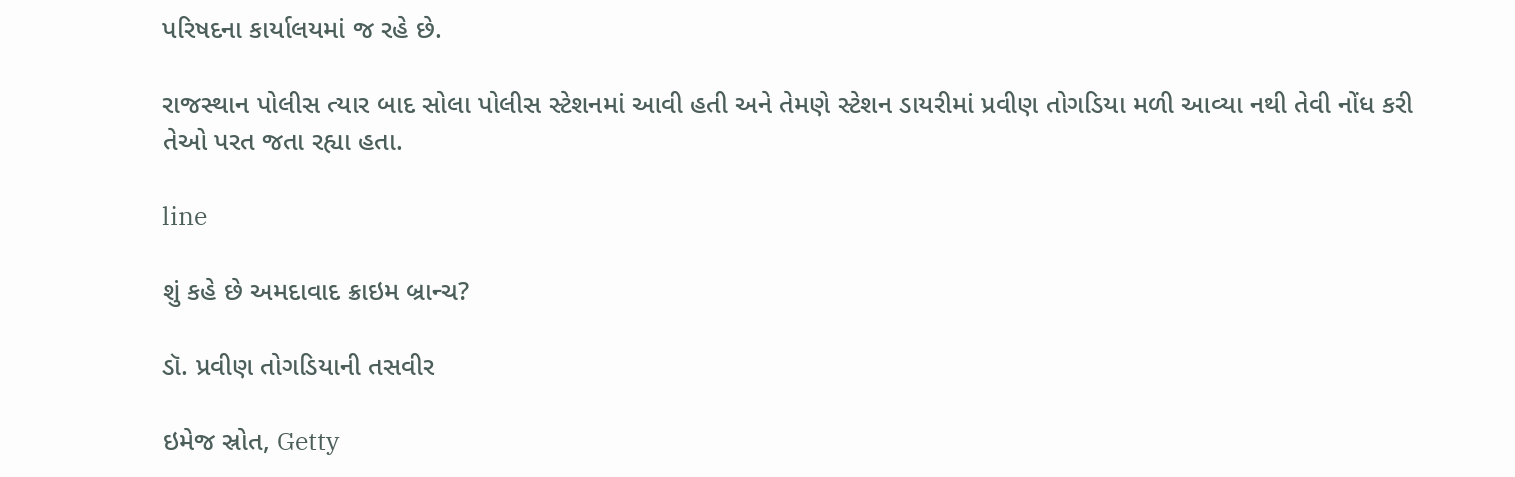પરિષદના કાર્યાલયમાં જ રહે છે.

રાજસ્થાન પોલીસ ત્યાર બાદ સોલા પોલીસ સ્ટેશનમાં આવી હતી અને તેમણે સ્ટેશન ડાયરીમાં પ્રવીણ તોગડિયા મળી આવ્યા નથી તેવી નોંધ કરી તેઓ પરત જતા રહ્યા હતા.

line

શું કહે છે અમદાવાદ ક્રાઇમ બ્રાન્ચ?

ડૉ. પ્રવીણ તોગડિયાની તસવીર

ઇમેજ સ્રોત, Getty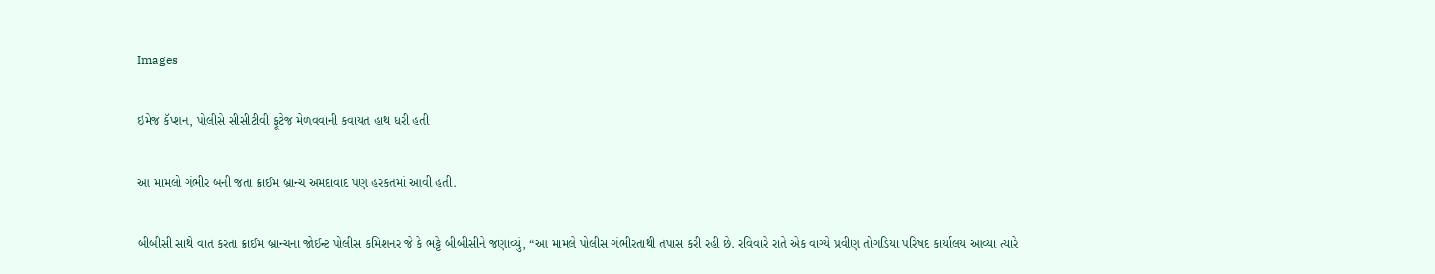Images

ઇમેજ કૅપ્શન, પોલીસે સીસીટીવી ફૂટેજ મેળવવાની કવાયત હાથ ધરી હતી

આ મામલો ગંભીર બની જતા ક્રાઈમ બ્રાન્ચ અમદાવાદ પણ હરકતમાં આવી હતી.

બીબીસી સાથે વાત કરતા ક્રાઈમ બ્રાન્ચના જોઈન્ટ પોલીસ કમિશનર જે કે ભટ્ટે બીબીસીને જણાવ્યું, “આ મામલે પોલીસ ગંભીરતાથી તપાસ કરી રહી છે. રવિવારે રાતે એક વાગ્યે પ્રવીણ તોગડિયા પરિષદ કાર્યાલય આવ્યા ત્યારે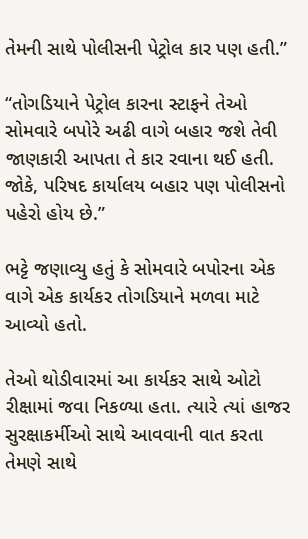તેમની સાથે પોલીસની પેટ્રોલ કાર પણ હતી.”

“તોગડિયાને પેટ્રોલ કારના સ્ટાફને તેઓ સોમવારે બપોરે અઢી વાગે બહાર જશે તેવી જાણકારી આપતા તે કાર રવાના થઈ હતી. જોકે, પરિષદ કાર્યાલય બહાર પણ પોલીસનો પહેરો હોય છે.”

ભટ્ટે જણાવ્યુ હતું કે સોમવારે બપોરના એક વાગે એક કાર્યકર તોગડિયાને મળવા માટે આવ્યો હતો.

તેઓ થોડીવારમાં આ કાર્યકર સાથે ઓટો રીક્ષામાં જવા નિકળ્યા હતા. ત્યારે ત્યાં હાજર સુરક્ષાકર્મીઓ સાથે આવવાની વાત કરતા તેમણે સાથે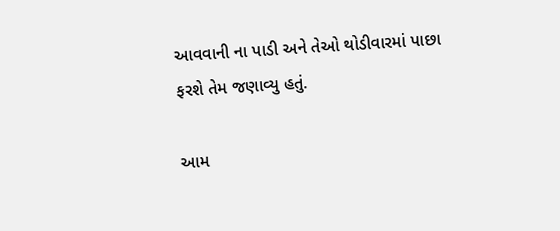આવવાની ના પાડી અને તેઓ થોડીવારમાં પાછા ફરશે તેમ જણાવ્યુ હતું.

આમ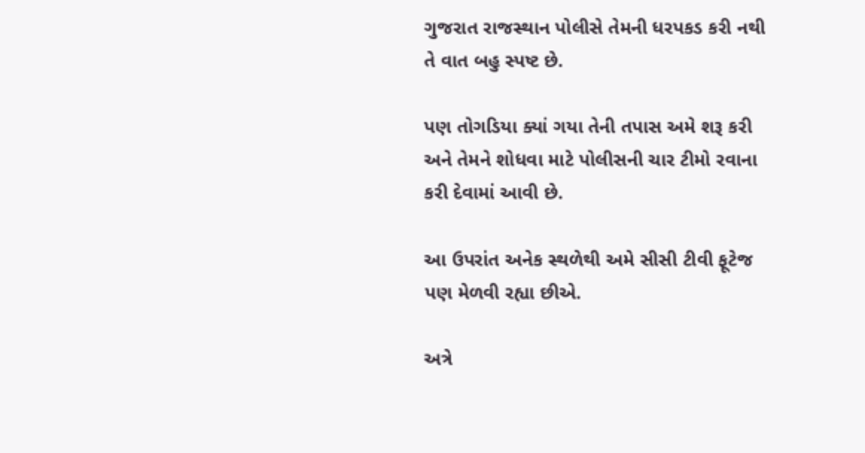ગુજરાત રાજસ્થાન પોલીસે તેમની ધરપકડ કરી નથી તે વાત બહુ સ્પષ્ટ છે.

પણ તોગડિયા ક્યાં ગયા તેની તપાસ અમે શરૂ કરી અને તેમને શોધવા માટે પોલીસની ચાર ટીમો રવાના કરી દેવામાં આવી છે.

આ ઉપરાંત અનેક સ્થળેથી અમે સીસી ટીવી ફૂટેજ પણ મેળવી રહ્યા છીએ.

અત્રે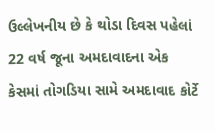ઉલ્લેખનીય છે કે થોડા દિવસ પહેલાં 22 વર્ષ જૂના અમદાવાદના એક કેસમાં તોગડિયા સામે અમદાવાદ કોર્ટે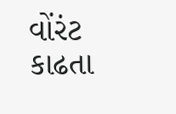વોંરંટ કાઢતા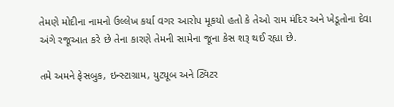તેમણે મોદીના નામનો ઉલ્લેખ કર્યા વગર આરોપ મૂકયો હતો કે તેઓ રામ મંદિર અને ખેડૂતોના દેવા અંગે રજૂઆત કરે છે તેના કારણે તેમની સામેના જૂના કેસ શરૂ થઈ રહ્યા છે.

તમે અમને ફેસબુક, ઇન્સ્ટાગ્રામ, યુટ્યૂબ અને ટ્વિટર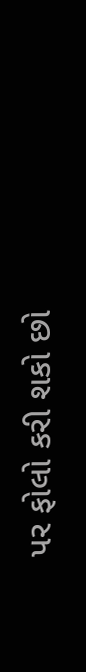પર ફોલો કરી શકો છો